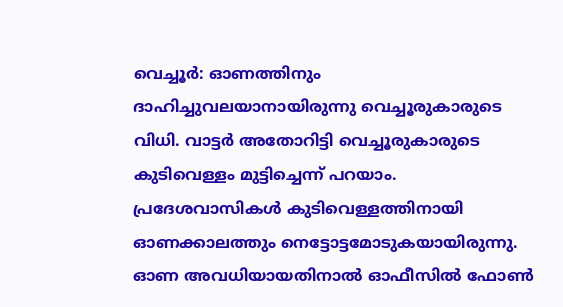വെച്ചൂർ: ഓണത്തിനും ദാഹിച്ചുവലയാനായിരുന്നു വെച്ചൂരുകാരുടെ വിധി. വാട്ടർ അതോറിട്ടി വെച്ചൂരുകാരുടെ കുടിവെള്ളം മുട്ടിച്ചെന്ന് പറയാം.
പ്രദേശവാസികൾ കുടിവെള്ളത്തിനായി ഓണക്കാലത്തും നെട്ടോട്ടമോടുകയായിരുന്നു. ഓണ അവധിയായതിനാൽ ഓഫീസിൽ ഫോൺ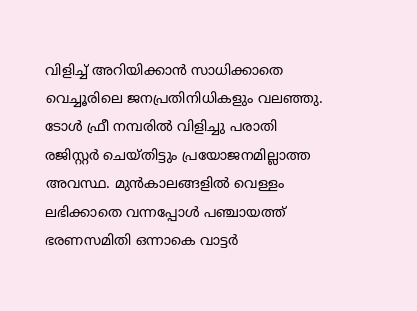വിളിച്ച് അറിയിക്കാൻ സാധിക്കാതെ വെച്ചൂരിലെ ജനപ്രതിനിധികളും വലഞ്ഞു. ടോൾ ഫ്രീ നമ്പരിൽ വിളിച്ചു പരാതി രജിസ്റ്റർ ചെയ്തിട്ടും പ്രയോജനമില്ലാത്ത അവസ്ഥ. മുൻകാലങ്ങളിൽ വെള്ളം ലഭിക്കാതെ വന്നപ്പോൾ പഞ്ചായത്ത് ഭരണസമിതി ഒന്നാകെ വാട്ടർ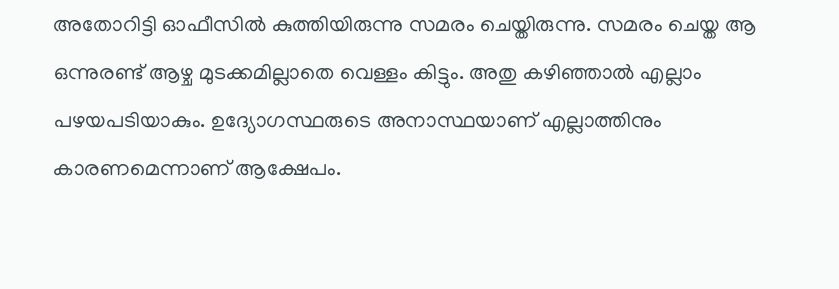അതോറിട്ടി ഓഫീസിൽ കുത്തിയിരുന്നു സമരം ചെയ്തിരുന്നു. സമരം ചെയ്ത ആ ഒന്നുരണ്ട് ആഴ്ച മുടക്കമില്ലാതെ വെള്ളം കിട്ടും. അതു കഴിഞ്ഞാൽ എല്ലാം പഴയപടിയാകും. ഉദ്യോഗസ്ഥരുടെ അനാസ്ഥയാണ് എല്ലാത്തിനും കാരണമെന്നാണ് ആക്ഷേപം.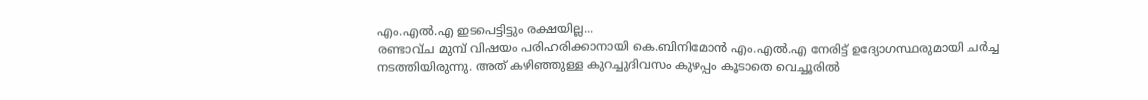എം.എൽ.എ ഇടപെട്ടിട്ടും രക്ഷയില്ല...
രണ്ടാവ്ച മുമ്പ് വിഷയം പരിഹരിക്കാനായി കെ.ബിനിമോൻ എം.എൽ.എ നേരിട്ട് ഉദ്യോഗസ്ഥരുമായി ചർച്ച നടത്തിയിരുന്നു. അത് കഴിഞ്ഞുള്ള കുറച്ചുദിവസം കുഴപ്പം കൂടാതെ വെച്ചൂരിൽ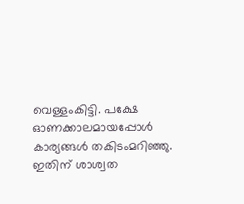വെള്ളംകിട്ടി. പക്ഷേ ഓണക്കാലമായപ്പോൾ കാര്യങ്ങൾ തകിടംമറിഞ്ഞു. ഇതിന് ശാശ്വത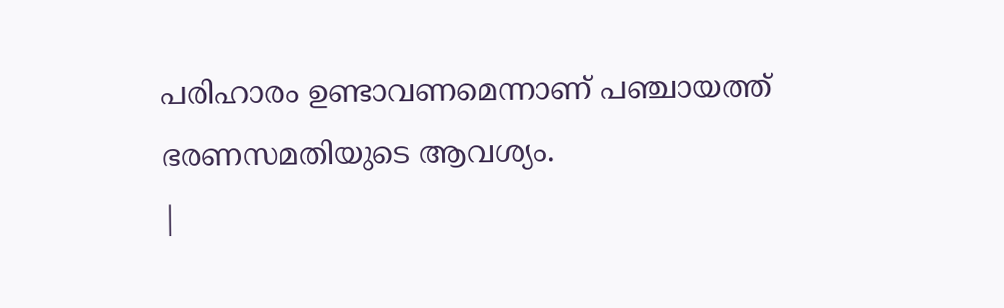പരിഹാരം ഉണ്ടാവണമെന്നാണ് പഞ്ചായത്ത് ഭരണസമതിയുടെ ആവശ്യം.
|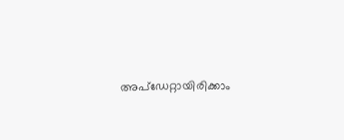അപ്ഡേറ്റായിരിക്കാം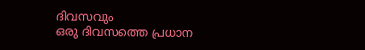ദിവസവും
ഒരു ദിവസത്തെ പ്രധാന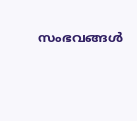സംഭവങ്ങൾ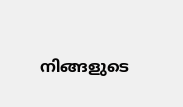നിങ്ങളുടെ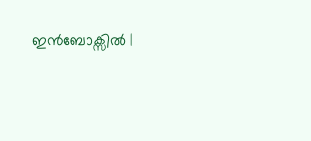ഇൻബോക്സിൽ |